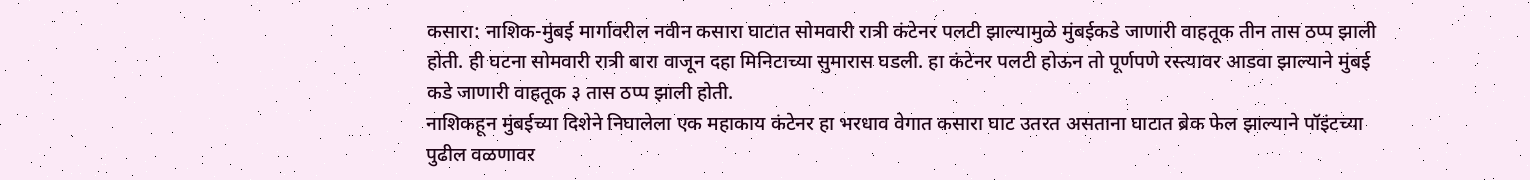कसारा: नाशिक-मुंबई मार्गावरील नवीन कसारा घाटात सोमवारी रात्री कंटेनर पलटी झाल्यामुळे मुंबईकडे जाणारी वाहतूक तीन तास ठप्प झाली होती. ही घटना सोमवारी रात्री बारा वाजून दहा मिनिटाच्या सुमारास घडली. हा कंटेनर पलटी होऊन तो पूर्णपणे रस्त्यावर आडवा झाल्याने मुंबई कडे जाणारी वाहतूक ३ तास ठप्प झाली होती.
नाशिकहून मुंबईच्या दिशेने निघालेला एक महाकाय कंटेनर हा भरधाव वेगात कसारा घाट उतरत असताना घाटात ब्रेक फेल झाल्याने पॉइंटच्या पुढील वळणावर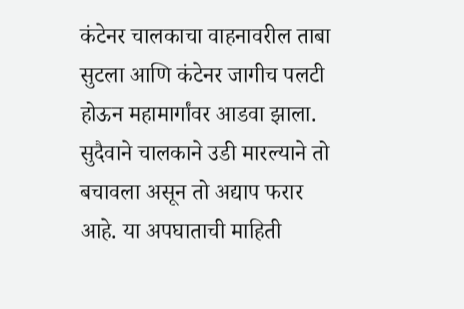कंटेनर चालकाचा वाहनावरील ताबा सुटला आणि कंटेनर जागीच पलटी होऊन महामार्गांवर आडवा झाला.
सुदैवाने चालकाने उडी मारल्याने तो बचावला असून तो अद्याप फरार आहे. या अपघाताची माहिती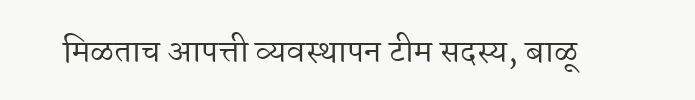मिळताच आपत्ती व्यवस्थापन टीम सदस्य, बाळू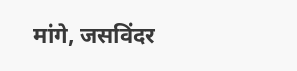मांगे, जसविंदर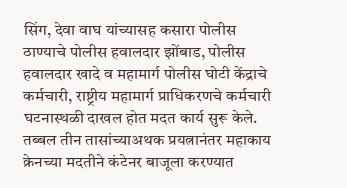सिंग, देवा वाघ यांच्यासह कसारा पोलीस ठाण्याचे पोलीस हवालदार झोंबाड, पोलीस हवालदार खादे व महामार्ग पोलीस घोटी केंद्राचे कर्मचारी, राष्ट्रीय महामार्ग प्राधिकरणचे कर्मचारी घटनास्थळी दाखल होत मदत कार्य सुरू केले.
तब्बल तीन तासांच्याअथक प्रयत्नानंतर महाकाय क्रेनच्या मदतीने कंटेनर बाजूला करण्यात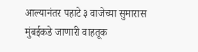आल्यानंतर पहाटे ३ वाजेच्या सुमारास मुंबईकडे जाणारी वाहतूक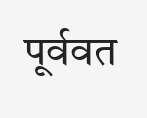पूर्ववत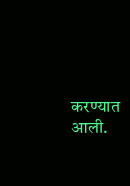करण्यात आली.